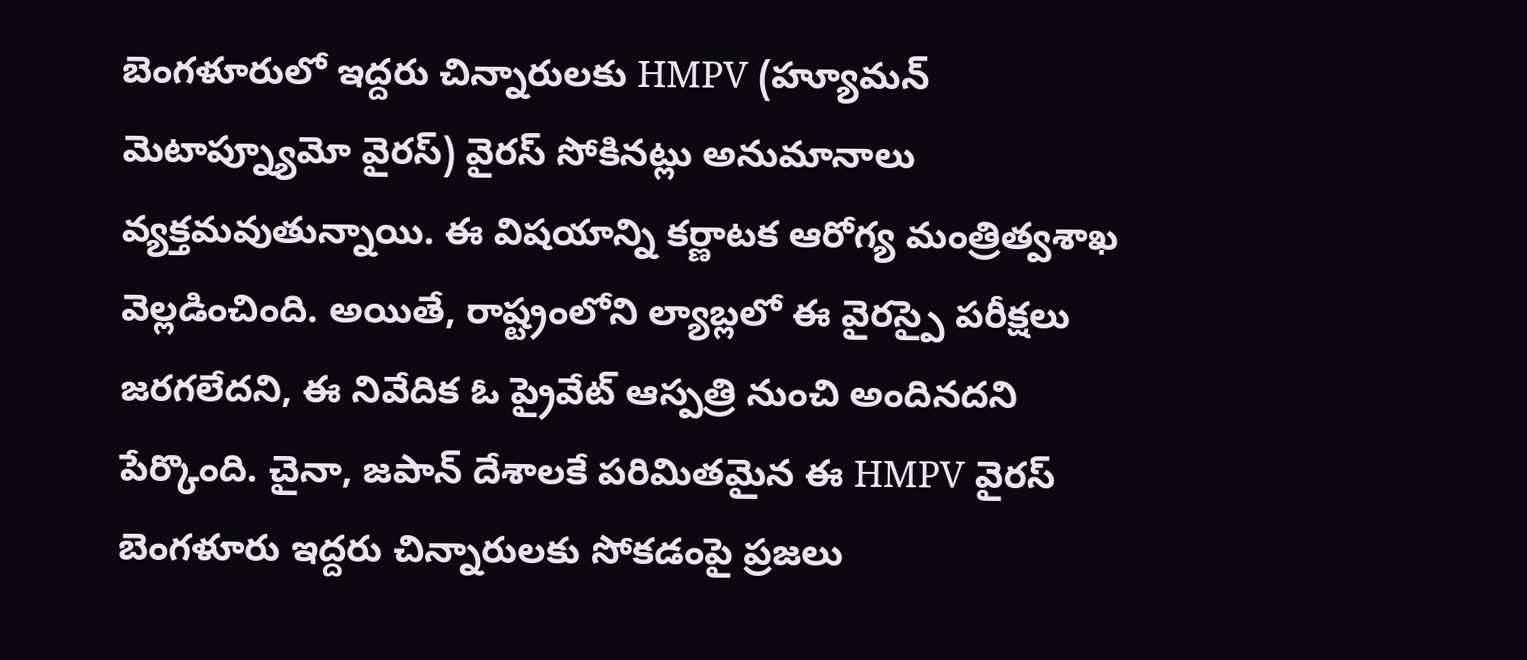బెంగళూరులో ఇద్దరు చిన్నారులకు HMPV (హ్యూమన్ మెటాప్న్యూమో వైరస్) వైరస్ సోకినట్లు అనుమానాలు వ్యక్తమవుతున్నాయి. ఈ విషయాన్ని కర్ణాటక ఆరోగ్య మంత్రిత్వశాఖ వెల్లడించింది. అయితే, రాష్ట్రంలోని ల్యాబ్లలో ఈ వైరస్పై పరీక్షలు జరగలేదని, ఈ నివేదిక ఓ ప్రైవేట్ ఆస్పత్రి నుంచి అందినదని పేర్కొంది. చైనా, జపాన్ దేశాలకే పరిమితమైన ఈ HMPV వైరస్ బెంగళూరు ఇద్దరు చిన్నారులకు సోకడంపై ప్రజలు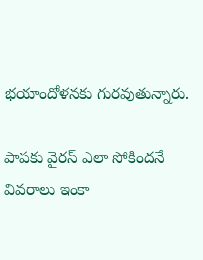భయాందోళనకు గురవుతున్నారు.

పాపకు వైరస్ ఎలా సోకిందనే వివరాలు ఇంకా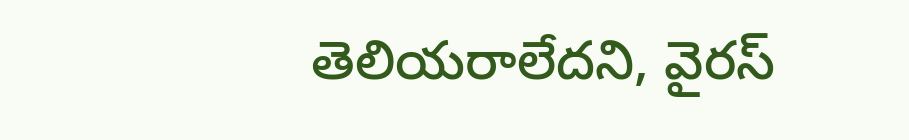తెలియరాలేదని, వైరస్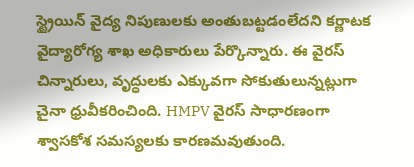స్ట్రైయిన్ వైద్య నిపుణులకు అంతుబట్టడంలేదని కర్ణాటక వైద్యారోగ్య శాఖ అధికారులు పేర్కొన్నారు. ఈ వైరస్ చిన్నారులు, వృద్ధులకు ఎక్కువగా సోకుతులున్నట్లుగా చైనా ధ్రువీకరించింది. HMPV వైరస్ సాధారణంగా శ్వాసకోశ సమస్యలకు కారణమవుతుంది.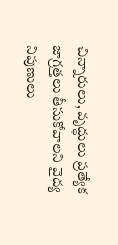చిన్నారులు, వృద్ధులు ప్రత్యేక జాగ్రత్తలు తీసుకోవాలని వైద్య నిపుణులు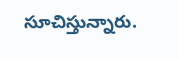సూచిస్తున్నారు.